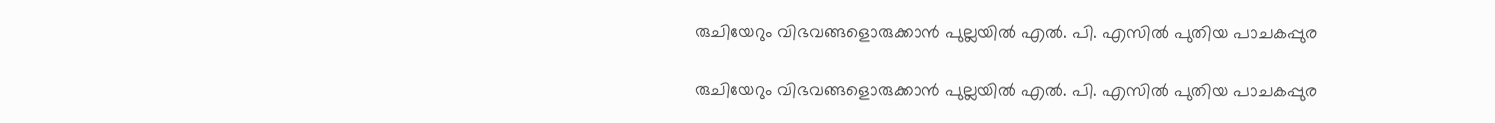രുചിയേറും വിഭവങ്ങളൊരുക്കാന്‍ പുല്ലയില്‍ എല്‍. പി. എസില്‍ പുതിയ പാചകപ്പുര

രുചിയേറും വിഭവങ്ങളൊരുക്കാന്‍ പുല്ലയില്‍ എല്‍. പി. എസില്‍ പുതിയ പാചകപ്പുര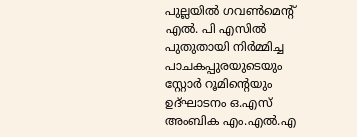പുല്ലയില്‍ ഗവണ്‍മെന്റ് എല്‍. പി എസില്‍ പുതുതായി നിര്‍മ്മിച്ച പാചകപ്പുരയുടെയും സ്റ്റോര്‍ റൂമിന്റെയും ഉദ്ഘാടനം ഒ.എസ് അംബിക എം.എല്‍.എ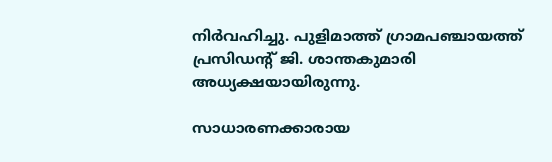നിര്‍വഹിച്ചു. പുളിമാത്ത് ഗ്രാമപഞ്ചായത്ത് പ്രസിഡന്റ് ജി. ശാന്തകുമാരി അധ്യക്ഷയായിരുന്നു.

സാധാരണക്കാരായ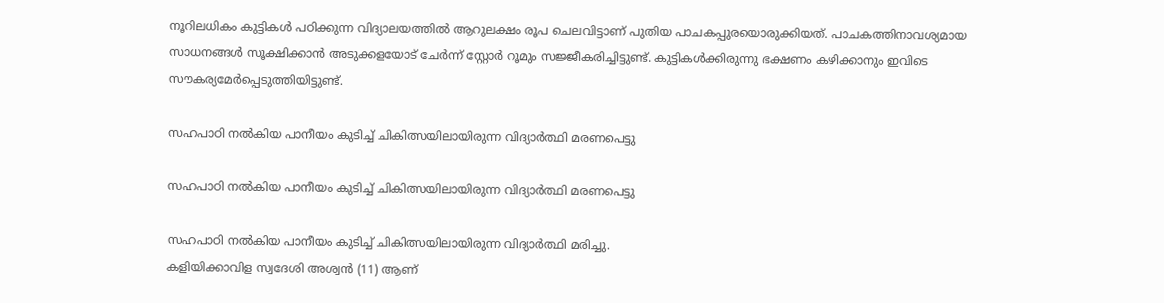നൂറിലധികം കുട്ടികള്‍ പഠിക്കുന്ന വിദ്യാലയത്തില്‍ ആറുലക്ഷം രൂപ ചെലവിട്ടാണ് പുതിയ പാചകപ്പുരയൊരുക്കിയത്. പാചകത്തിനാവശ്യമായ സാധനങ്ങള്‍ സൂക്ഷിക്കാന്‍ അടുക്കളയോട് ചേര്‍ന്ന് സ്റ്റോര്‍ റൂമും സജ്ജീകരിച്ചിട്ടുണ്ട്. കുട്ടികള്‍ക്കിരുന്നു ഭക്ഷണം കഴിക്കാനും ഇവിടെ സൗകര്യമേര്‍പ്പെടുത്തിയിട്ടുണ്ട്.

സഹപാഠി നൽകിയ പാനീയം കുടിച്ച് ചികിത്സയിലായിരുന്ന വിദ്യാർത്ഥി മരണപെട്ടു

സഹപാഠി നൽകിയ പാനീയം കുടിച്ച് ചികിത്സയിലായിരുന്ന വിദ്യാർത്ഥി മരണപെട്ടു

സഹപാഠി നൽകിയ പാനീയം കുടിച്ച് ചികിത്സയിലായിരുന്ന വിദ്യാർത്ഥി മരിച്ചു.
കളിയിക്കാവിള സ്വദേശി അശ്വൻ (11) ആണ്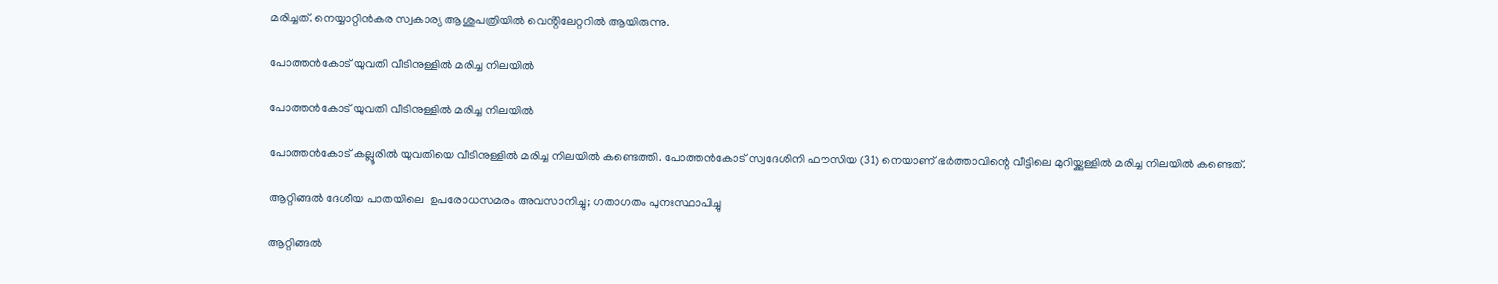മരിച്ചത്. നെയ്യാറ്റിൻകര സ്വകാര്യ ആശുപത്രിയിൽ വെൻ്റിലേറ്ററിൽ ആയിരുന്നു.

പോത്തൻകോട് യുവതി വീടിനുള്ളിൽ മരിച്ച നിലയിൽ

പോത്തൻകോട് യുവതി വീടിനുള്ളിൽ മരിച്ച നിലയിൽ

പോത്തൻകോട് കല്ലൂരിൽ യുവതിയെ വീടിനുള്ളിൽ മരിച്ച നിലയിൽ കണ്ടെത്തി. പോത്തൻകോട് സ്വദേശിനി ഫൗസിയ (31) നെയാണ് ഭർത്താവിന്റെ വീട്ടിലെ മുറിയ്ക്കുള്ളിൽ മരിച്ച നിലയിൽ കണ്ടെത്.

ആറ്റിങ്ങൽ ദേശീയ പാതയിലെ  ഉപരോധസമരം അവസാനിച്ചു; ഗതാഗതം പുനഃസ്ഥാപിച്ചു

ആറ്റിങ്ങൽ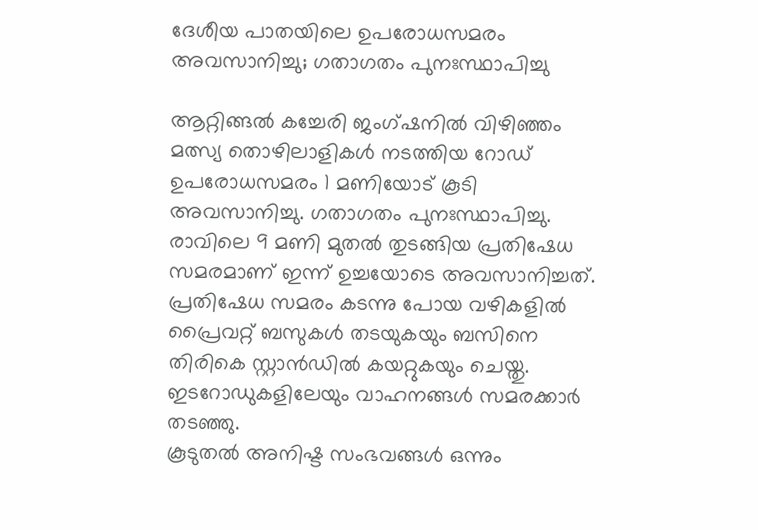ദേശീയ പാതയിലെ ഉപരോധസമരം അവസാനിച്ചു; ഗതാഗതം പുനഃസ്ഥാപിച്ചു

ആറ്റിങ്ങൽ കച്ചേരി ജംഗ്ഷനിൽ വിഴിഞ്ഞം മത്സ്യ തൊഴിലാളികൾ നടത്തിയ റോഡ് ഉപരോധസമരം 1 മണിയോട് കൂടി അവസാനിച്ചു. ഗതാഗതം പുനഃസ്ഥാപിച്ചു. രാവിലെ 9 മണി മുതൽ തുടങ്ങിയ പ്രതിഷേധ സമരമാണ് ഇന്ന് ഉച്ചയോടെ അവസാനിച്ചത്. പ്രതിഷേധ സമരം കടന്നു പോയ വഴികളിൽ പ്രൈവറ്റ് ബസുകൾ തടയുകയും ബസിനെ തിരികെ സ്റ്റാൻഡിൽ കയറ്റുകയും ചെയ്തു. ഇടറോഡുകളിലേയും വാഹനങ്ങൾ സമരക്കാർ തടഞ്ഞു.
കൂടുതൽ അനിഷ്ട സംഭവങ്ങൾ ഒന്നും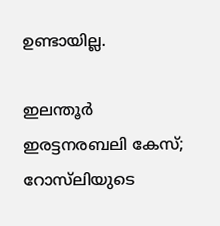ഉണ്ടായില്ല.

ഇലന്തൂര്‍ ഇരട്ടനരബലി കേസ്; റോസ്‌ലിയുടെ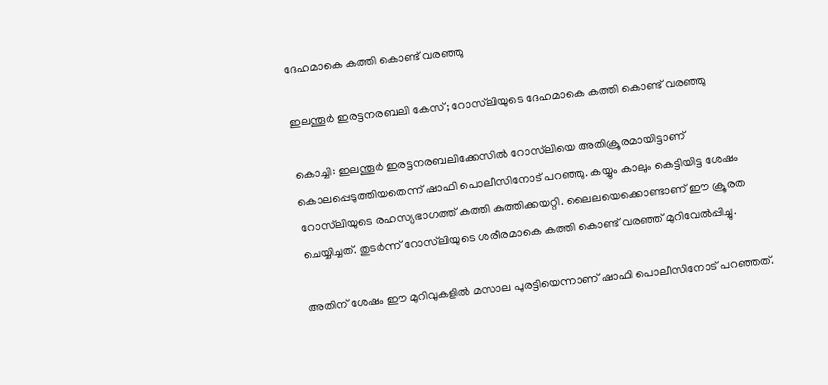ദേഹമാകെ കത്തി കൊണ്ട് വരഞ്ഞു

ഇലന്തൂര്‍ ഇരട്ടനരബലി കേസ്; റോസ്‌ലിയുടെ ദേഹമാകെ കത്തി കൊണ്ട് വരഞ്ഞു

കൊച്ചി: ഇലന്തൂര്‍ ഇരട്ടനരബലിക്കേസില്‍ റോസ്‌ലിയെ അതിക്രൂരമായിട്ടാണ് കൊലപ്പെടുത്തിയതെന്ന് ഷാഫി പൊലീസിനോട് പറഞ്ഞു. കയ്യും കാലും കെട്ടിയിട്ട ശേഷം റോസ്‌ലിയുടെ രഹസ്യഭാഗത്ത് കത്തി കുത്തിക്കയറ്റി. ലൈലയെക്കൊണ്ടാണ് ഈ ക്രൂരത ചെയ്യിച്ചത്. തുടര്‍ന്ന് റോസ്‌ലിയുടെ ശരീരമാകെ കത്തി കൊണ്ട് വരഞ്ഞ് മുറിവേല്‍പ്പിച്ചു.

അതിന് ശേഷം ഈ മുറിവുകളില്‍ മസാല പുരട്ടിയെന്നാണ് ഷാഫി പൊലീസിനോട് പറഞ്ഞത്.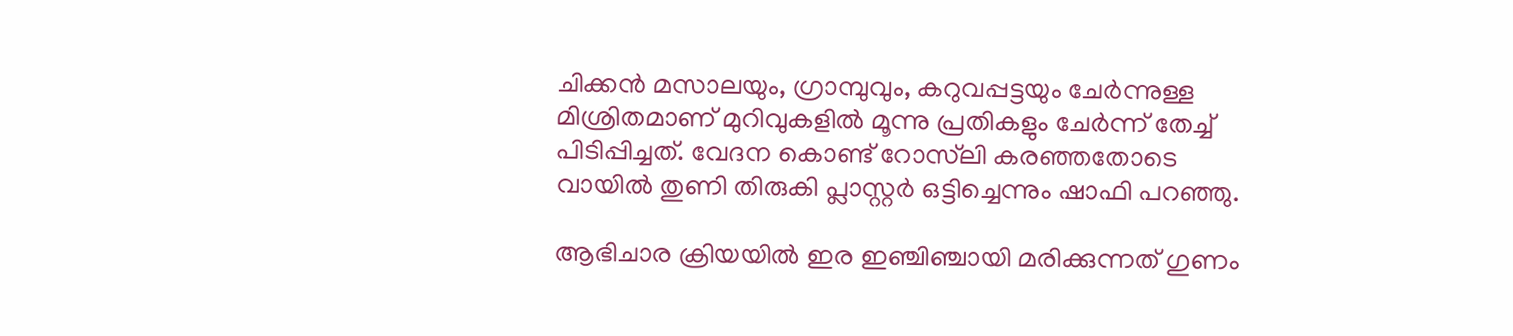ചിക്കന്‍ മസാലയും, ഗ്രാമ്പുവും, കറുവപ്പട്ടയും ചേര്‍ന്നുള്ള മിശ്രിതമാണ് മുറിവുകളില്‍ മൂന്നു പ്രതികളും ചേര്‍ന്ന് തേച്ച് പിടിപ്പിച്ചത്. വേദന കൊണ്ട് റോസ്‌ലി കരഞ്ഞതോടെ വായില്‍ തുണി തിരുകി പ്ലാസ്റ്റര്‍ ഒട്ടിച്ചെന്നും ഷാഫി പറഞ്ഞു.

ആഭിചാര ക്രിയയില്‍ ഇര ഇഞ്ചിഞ്ചായി മരിക്കുന്നത് ഗുണം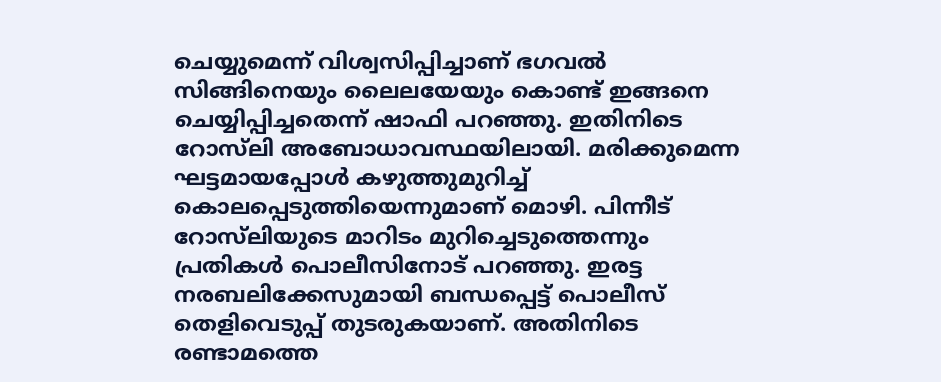ചെയ്യുമെന്ന് വിശ്വസിപ്പിച്ചാണ് ഭഗവല്‍ സിങ്ങിനെയും ലൈലയേയും കൊണ്ട് ഇങ്ങനെ ചെയ്യിപ്പിച്ചതെന്ന് ഷാഫി പറഞ്ഞു. ഇതിനിടെ റോസ്‌ലി അബോധാവസ്ഥയിലായി. മരിക്കുമെന്ന ഘട്ടമായപ്പോള്‍ കഴുത്തുമുറിച്ച് കൊലപ്പെടുത്തിയെന്നുമാണ് മൊഴി. പിന്നീട് റോസ്‌ലിയുടെ മാറിടം മുറിച്ചെടുത്തെന്നും പ്രതികള്‍ പൊലീസിനോട് പറഞ്ഞു. ഇരട്ട നരബലിക്കേസുമായി ബന്ധപ്പെട്ട് പൊലീസ് തെളിവെടുപ്പ് തുടരുകയാണ്. അതിനിടെ രണ്ടാമത്തെ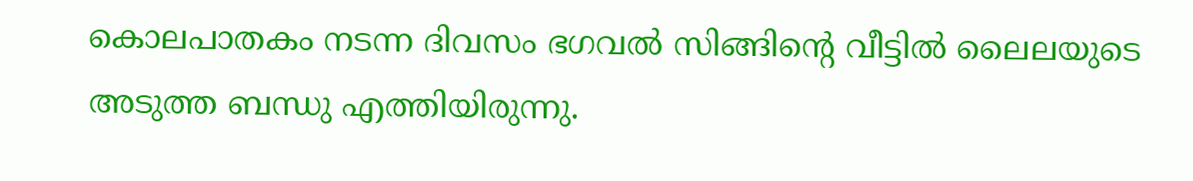കൊലപാതകം നടന്ന ദിവസം ഭഗവല്‍ സിങ്ങിന്റെ വീട്ടില്‍ ലൈലയുടെ അടുത്ത ബന്ധു എത്തിയിരുന്നു.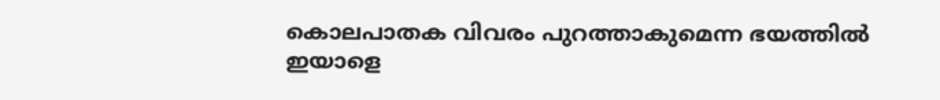കൊലപാതക വിവരം പുറത്താകുമെന്ന ഭയത്തില്‍ ഇയാളെ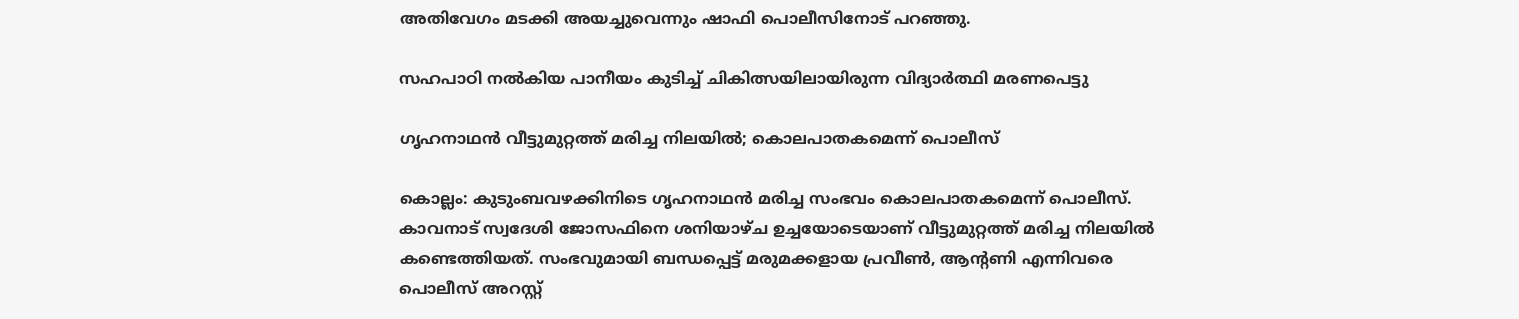അതിവേഗം മടക്കി അയച്ചുവെന്നും ഷാഫി പൊലീസിനോട് പറഞ്ഞു.

സഹപാഠി നൽകിയ പാനീയം കുടിച്ച് ചികിത്സയിലായിരുന്ന വിദ്യാർത്ഥി മരണപെട്ടു

ഗൃഹനാഥന്‍ വീട്ടുമുറ്റത്ത് മരിച്ച നിലയില്‍; കൊലപാതകമെന്ന് പൊലീസ്

കൊല്ലം: കുടുംബവഴക്കിനിടെ ഗൃഹനാഥന്‍ മരിച്ച സംഭവം കൊലപാതകമെന്ന് പൊലീസ്. കാവനാട് സ്വദേശി ജോസഫിനെ ശനിയാഴ്ച ഉച്ചയോടെയാണ് വീട്ടുമുറ്റത്ത് മരിച്ച നിലയില്‍ കണ്ടെത്തിയത്. സംഭവുമായി ബന്ധപ്പെട്ട് മരുമക്കളായ പ്രവീണ്‍, ആന്റണി എന്നിവരെ പൊലീസ് അറസ്റ്റ്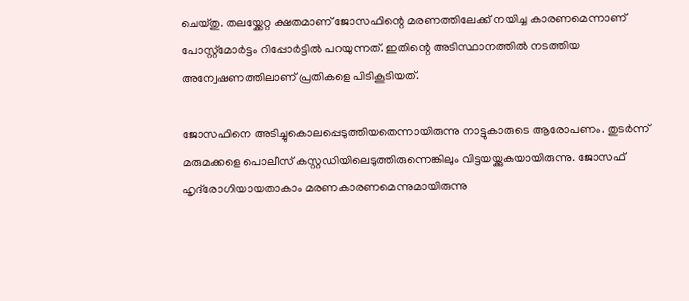ചെയ്തു. തലയ്ക്കേറ്റ ക്ഷതമാണ് ജോസഫിന്റെ മരണത്തിലേക്ക് നയിച്ച കാരണമെന്നാണ് പോസ്റ്റ്‌മോര്‍ട്ടം റിപ്പോര്‍ട്ടില്‍ പറയുന്നത്. ഇതിന്റെ അടിസ്ഥാനത്തില്‍ നടത്തിയ അന്വേഷണത്തിലാണ് പ്രതികളെ പിടികൂടിയത്.

ജോസഫിനെ അടിച്ചുകൊലപ്പെടുത്തിയതെന്നായിരുന്നു നാട്ടുകാരുടെ ആരോപണം. തുടര്‍ന്ന് മരുമക്കളെ പൊലീസ് കസ്റ്റഡിയിലെടുത്തിരുന്നെങ്കിലും വിട്ടയയ്ക്കുകയായിരുന്നു. ജോസഫ്‌ ഹൃദ്‌രോഗിയായതാകാം മരണകാരണമെന്നുമായിരുന്നു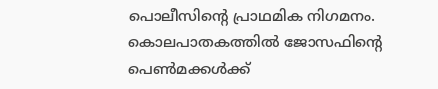പൊലീസിന്റെ പ്രാഥമിക നിഗമനം. കൊലപാതകത്തില്‍ ജോസഫിന്റെ പെണ്‍മക്കള്‍ക്ക്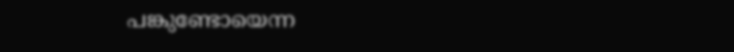പങ്കുണ്ടോയെന്ന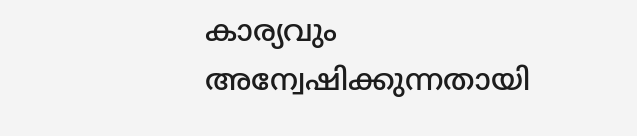കാര്യവും അന്വേഷിക്കുന്നതായി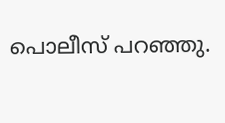പൊലീസ് പറഞ്ഞു.